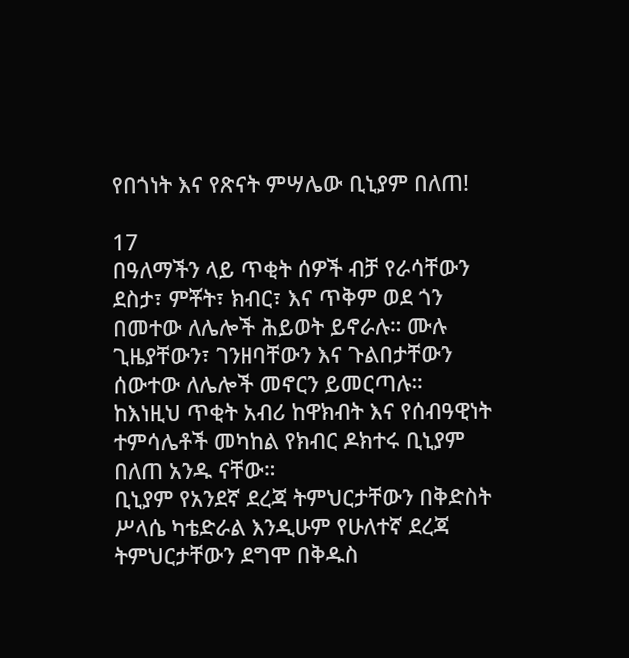የበጎነት እና የጽናት ምሣሌው ቢኒያም በለጠ!

17
በዓለማችን ላይ ጥቂት ሰዎች ብቻ የራሳቸውን ደስታ፣ ምቾት፣ ክብር፣ እና ጥቅም ወደ ጎን በመተው ለሌሎች ሕይወት ይኖራሉ። ሙሉ ጊዜያቸውን፣ ገንዘባቸውን እና ጉልበታቸውን ሰውተው ለሌሎች መኖርን ይመርጣሉ።
ከእነዚህ ጥቂት አብሪ ከዋክብት እና የሰብዓዊነት ተምሳሌቶች መካከል የክብር ዶክተሩ ቢኒያም በለጠ አንዱ ናቸው።
ቢኒያም የአንደኛ ደረጃ ትምህርታቸውን በቅድስት ሥላሴ ካቴድራል እንዲሁም የሁለተኛ ደረጃ ትምህርታቸውን ደግሞ በቅዱስ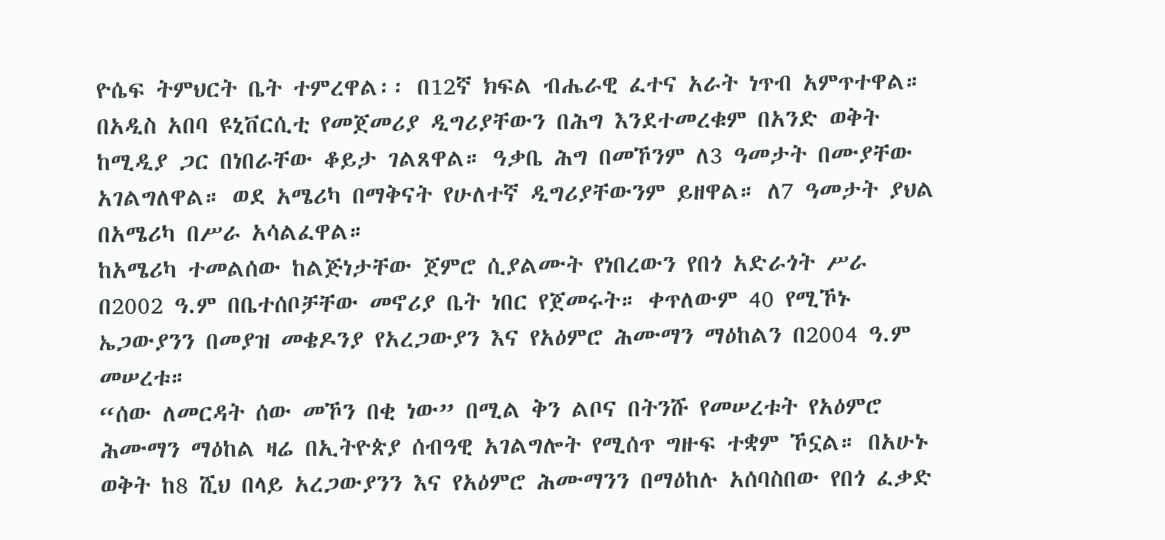ዮሴፍ ትምህርት ቤት ተምረዋል፡፡ በ12ኛ ክፍል ብሔራዊ ፈተና አራት ነጥብ አምጥተዋል።
በአዲስ አበባ ዩኒቨርሲቲ የመጀመሪያ ዲግሪያቸውን በሕግ እንደተመረቁም በአንድ ወቅት ከሚዲያ ጋር በነበራቸው ቆይታ ገልጸዋል። ዓቃቤ ሕግ በመኾንም ለ3 ዓመታት በሙያቸው አገልግለዋል። ወደ አሜሪካ በማቅናት የሁለተኛ ዲግሪያቸውንም ይዘዋል። ለ7 ዓመታት ያህል በአሜሪካ በሥራ አሳልፈዋል።
ከአሜሪካ ተመልሰው ከልጅነታቸው ጀምሮ ሲያልሙት የነበረውን የበጎ አድራጎት ሥራ በ2002 ዓ.ም በቤተሰቦቻቸው መኖሪያ ቤት ነበር የጀመሩት። ቀጥለውም 40 የሚኾኑ ኤጋውያንን በመያዝ መቄዶንያ የአረጋውያን እና የአዕምሮ ሕሙማን ማዕከልን በ2004 ዓ.ም መሠረቱ።
“ሰው ለመርዳት ሰው መኾን በቂ ነው” በሚል ቅን ልቦና በትንሹ የመሠረቱት የአዕምሮ ሕሙማን ማዕከል ዛሬ በኢትዮጵያ ሰብዓዊ አገልግሎት የሚሰጥ ግዙፍ ተቋም ኾኗል። በአሁኑ ወቅት ከ8 ሺህ በላይ አረጋውያንን እና የአዕምሮ ሕሙማንን በማዕከሉ አሰባስበው የበጎ ፈቃድ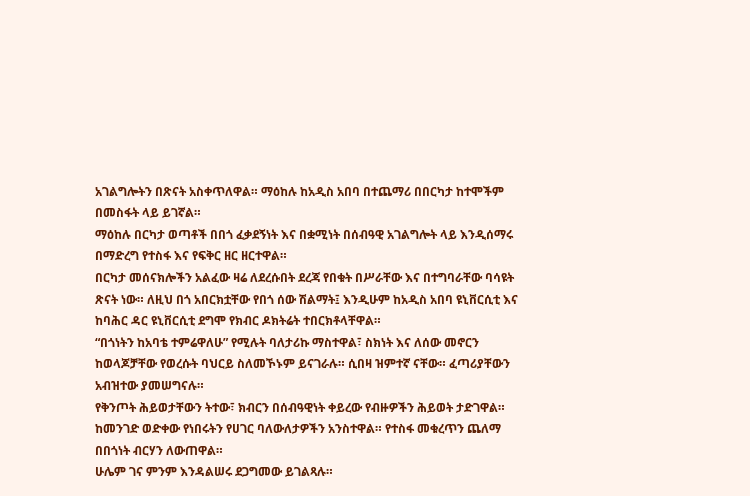አገልግሎትን በጽናት አስቀጥለዋል። ማዕከሉ ከአዲስ አበባ በተጨማሪ በበርካታ ከተሞችም በመስፋት ላይ ይገኛል።
ማዕከሉ በርካታ ወጣቶች በበጎ ፈቃደኝነት እና በቋሚነት በሰብዓዊ አገልግሎት ላይ እንዲሰማሩ በማድረግ የተስፋ እና የፍቅር ዘር ዘርተዋል።
በርካታ መሰናክሎችን አልፈው ዛሬ ለደረሱበት ደረጃ የበቁት በሥራቸው እና በተግባራቸው ባሳዩት ጽናት ነው። ለዚህ በጎ አበርክቷቸው የበጎ ሰው ሽልማት፤ እንዲሁም ከአዲስ አበባ ዩኒቨርሲቲ እና ከባሕር ዳር ዩኒቨርሲቲ ደግሞ የክብር ዶክትሬት ተበርክቶላቸዋል።
“በጎነትን ከአባቴ ተምሬዋለሁ” የሚሉት ባለታሪኩ ማስተዋል፣ ስክነት እና ለሰው መኖርን ከወላጆቻቸው የወረሱት ባህርይ ስለመኾኑም ይናገራሉ። ሲበዛ ዝምተኛ ናቸው። ፈጣሪያቸውን አብዝተው ያመሠግናሉ።
የቅንጦት ሕይወታቸውን ትተው፣ ክብርን በሰብዓዊነት ቀይረው የብዙዎችን ሕይወት ታድገዋል። ከመንገድ ወድቀው የነበሩትን የሀገር ባለውለታዎችን አንስተዋል። የተስፋ መቁረጥን ጨለማ በበጎነት ብርሃን ለውጠዋል።
ሁሌም ገና ምንም እንዳልሠሩ ደጋግመው ይገልጻሉ።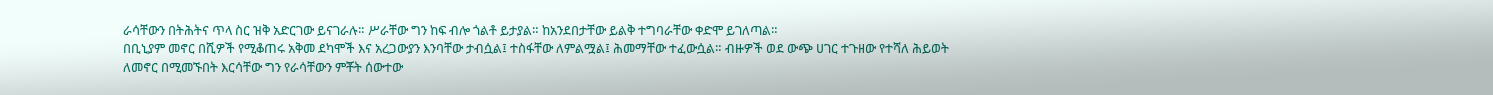ራሳቸውን በትሕትና ጥላ ስር ዝቅ አድርገው ይናገራሉ። ሥራቸው ግን ከፍ ብሎ ጎልቶ ይታያል። ከአንደበታቸው ይልቅ ተግባራቸው ቀድሞ ይገለጣል።
በቢኒያም መኖር በሺዎች የሚቆጠሩ አቅመ ደካሞች እና አረጋውያን እንባቸው ታብሷል፤ ተስፋቸው ለምልሟል፤ ሕመማቸው ተፈውሷል። ብዙዎች ወደ ውጭ ሀገር ተጉዘው የተሻለ ሕይወት ለመኖር በሚመኙበት እርሳቸው ግን የራሳቸውን ምቾት ሰውተው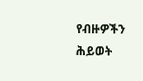የብዙዎችን ሕይወት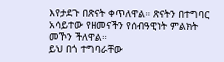እየታደጉ በጽናት ቀጥለዋል። ጽናትን በተግባር አሳይተው የዘመናችን የሰብዓዊነት ምልክት መኾን ችለዋል።
ይህ በጎ ተግባራቸው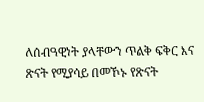ለሰብዓዊነት ያላቸውን ጥልቅ ፍቅር እና ጽናት የሚያሳይ በመኾኑ የጽናት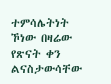ተምሳሌትነት ኾነው በዛሬው የጽናት ቀን ልናስታውሳቸው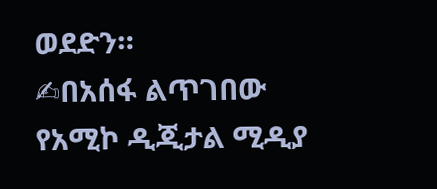ወደድን።
✍በአሰፋ ልጥገበው
የአሚኮ ዲጂታል ሚዲያ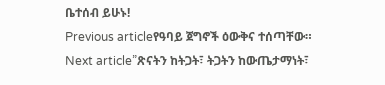ቤተሰብ ይሁኑ!
Previous articleየዓባይ ጀግኖች ዕውቅና ተሰጣቸው።
Next article”ጽናትን ከትጋት፣ ትጋትን ከውጤታማነት፣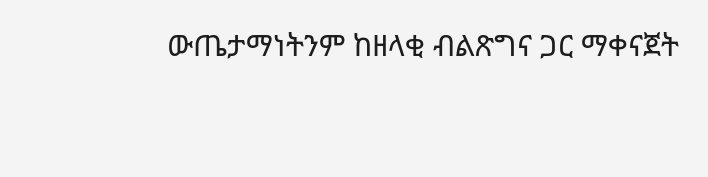ውጤታማነትንም ከዘላቂ ብልጽግና ጋር ማቀናጀት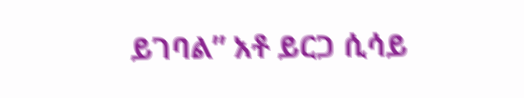ይገባል” አቶ ይርጋ ሲሳይ